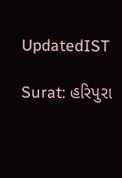UpdatedIST

Surat: હરિપુરા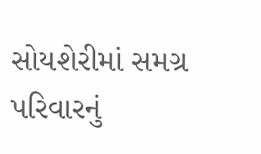સોયશેરીમાં સમગ્ર પરિવારનું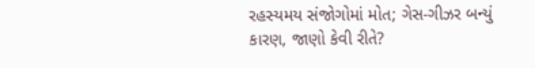રહસ્યમય સંજોગોમાં મોત; ગેસ-ગીઝર બન્યું કારણ, જાણો કેવી રીતે?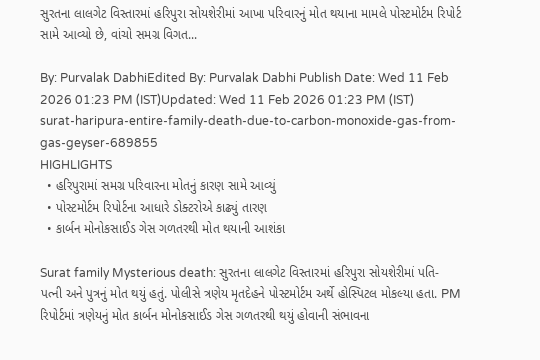સુરતના લાલગેટ વિસ્તારમાં હરિપુરા સોયશેરીમાં આખા પરિવારનું મોત થયાના મામલે પોસ્ટમોર્ટમ રિપોર્ટ સામે આવ્યો છે, વાંચો સમગ્ર વિગત...

By: Purvalak DabhiEdited By: Purvalak Dabhi Publish Date: Wed 11 Feb 2026 01:23 PM (IST)Updated: Wed 11 Feb 2026 01:23 PM (IST)
surat-haripura-entire-family-death-due-to-carbon-monoxide-gas-from-gas-geyser-689855
HIGHLIGHTS
  • હરિપુરામાં સમગ્ર પરિવારના મોતનું કારણ સામે આવ્યું
  • પોસ્ટમોર્ટમ રિપોર્ટના આધારે ડોક્ટરોએ કાઢ્યું તારણ
  • કાર્બન મોનોકસાઈડ ગેસ ગળતરથી મોત થયાની આશંકા

Surat family Mysterious death: સુરતના લાલગેટ વિસ્તારમાં હરિપુરા સોયશેરીમાં પતિ-પત્ની અને પુત્રનું મોત થયું હતું. પોલીસે ત્રણેય મૃતદેહને પોસ્ટમોર્ટમ અર્થે હોસ્પિટલ મોકલ્યા હતા. PM રિપોર્ટમાં ત્રણેયનું મોત કાર્બન મોનોકસાઈડ ગેસ ગળતરથી થયું હોવાની સંભાવના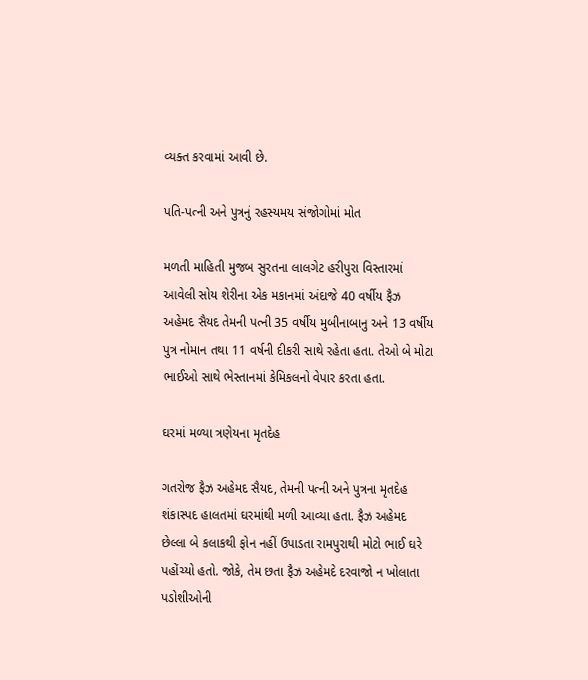વ્યક્ત કરવામાં આવી છે.

પતિ-પત્ની અને પુત્રનું રહસ્યમય સંજોગોમાં મોત

મળતી માહિતી મુજબ સુરતના લાલગેટ હરીપુરા વિસ્તારમાં આવેલી સોય શેરીના એક મકાનમાં અંદાજે 40 વર્ષીય ફૈઝ અહેમદ સૈયદ તેમની પત્ની 35 વર્ષીય મુબીનાબાનુ અને 13 વર્ષીય પુત્ર નોમાન તથા 11 વર્ષની દીકરી સાથે રહેતા હતા. તેઓ બે મોટા ભાઈઓ સાથે ભેસ્તાનમાં કેમિકલનો વેપાર કરતા હતા.

ઘરમાં મળ્યા ત્રણેયના મૃતદેહ

ગતરોજ ફૈઝ અહેમદ સૈયદ, તેમની પત્ની અને પુત્રના મૃતદેહ શંકાસ્પદ હાલતમાં ઘરમાંથી મળી આવ્યા હતા. ફૈઝ અહેમદ છેલ્લા બે કલાકથી ફોન નહીં ઉપાડતા રામપુરાથી મોટો ભાઈ ઘરે પહોંચ્યો હતો. જોકે, તેમ છતા ફૈઝ અહેમદે દરવાજો ન ખોલાતા પડોશીઓની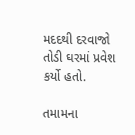મદદથી દરવાજો તોડી ઘરમાં પ્રવેશ કર્યો હતો.

તમામના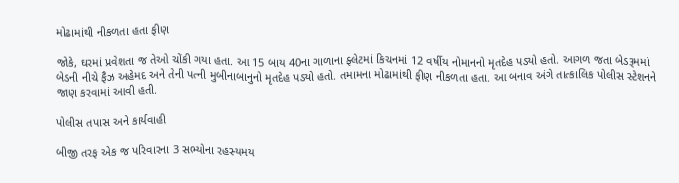મોઢામાંથી નીકળતા હતા ફીણ

જોકે, ઘરમાં પ્રવેશતા જ તેઓ ચોંકી ગયા હતા. આ 15 બાય 40ના ગાળાના ફ્લેટમાં કિચનમાં 12 વર્ષીય નોમાનનો મૃતદેહ પડ્યો હતો. આગળ જતા બેડરૂમમાં બેડની નીચે ફૈઝ અહેમદ અને તેની પત્ની મુબીનાબાનુનો મૃતદેહ પડ્યો હતો. તમામના મોઢામાંથી ફીણ નીકળતા હતા. આ બનાવ અંગે તાત્કાલિક પોલીસ સ્ટેશનને જાણ કરવામાં આવી હતી.

પોલીસ તપાસ અને કાર્યવાહી

બીજી તરફ એક જ પરિવારના 3 સભ્યોના રહસ્યમય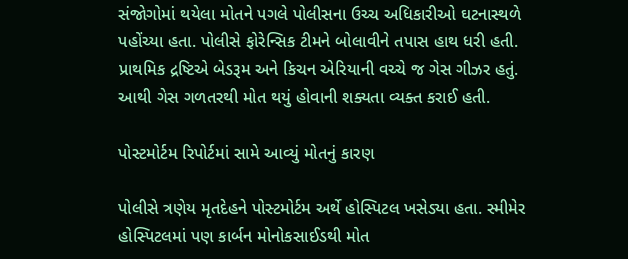સંજોગોમાં થયેલા મોતને પગલે પોલીસના ઉચ્ચ અધિકારીઓ ઘટનાસ્થળે પહોંચ્યા હતા. પોલીસે ફોરેન્સિક ટીમને બોલાવીને તપાસ હાથ ધરી હતી. પ્રાથમિક દ્રષ્ટિએ બેડરૂમ અને કિચન એરિયાની વચ્ચે જ ગેસ ગીઝર હતું. આથી ગેસ ગળતરથી મોત થયું હોવાની શક્યતા વ્યક્ત કરાઈ હતી.

પોસ્ટમોર્ટમ રિપોર્ટમાં સામે આવ્યું મોતનું કારણ

પોલીસે ત્રણેય મૃતદેહને પોસ્ટમોર્ટમ અર્થે હોસ્પિટલ ખસેડ્યા હતા. સ્મીમેર હોસ્પિટલમાં પણ કાર્બન મોનોકસાઈડથી મોત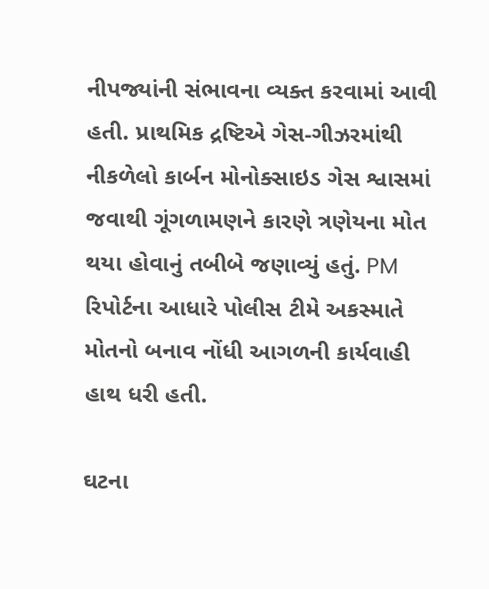નીપજ્યાંની સંભાવના વ્યક્ત કરવામાં આવી હતી. પ્રાથમિક દ્રષ્ટિએ ગેસ-ગીઝરમાંથી નીકળેલો કાર્બન મોનોક્સાઇડ ગેસ શ્વાસમાં જવાથી ગૂંગળામણને કારણે ત્રણેયના મોત થયા હોવાનું તબીબે જણાવ્યું હતું. PM રિપોર્ટના આધારે પોલીસ ટીમે અકસ્માતે મોતનો બનાવ નોંધી આગળની કાર્યવાહી હાથ ધરી હતી.

ઘટના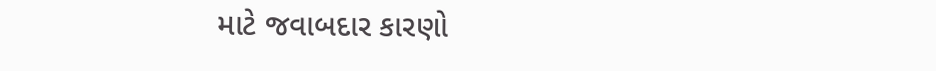માટે જવાબદાર કારણો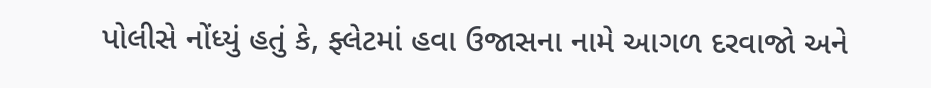પોલીસે નોંધ્યું હતું કે, ફ્લેટમાં હવા ઉજાસના નામે આગળ દરવાજો અને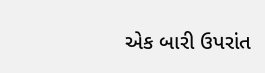એક બારી ઉપરાંત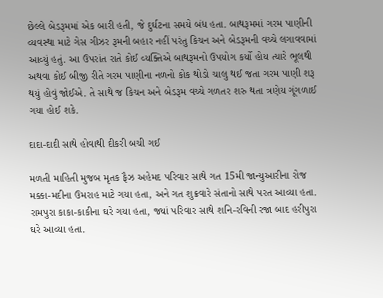છેલ્લે બેડરૂમમાં એક બારી હતી, જે દુર્ઘટના સમયે બંધ હતા. બાથરૂમમાં ગરમ પાણીની વ્યવસ્થા માટે ગેસ ગીઝર રૂમની બહાર નહીં પરંતુ કિચન અને બેડરૂમની વચ્ચે લગાવવામાં આવ્યું હતું. આ ઉપરાંત રાતે કોઈ વ્યક્તિએ બાથરૂમનો ઉપયોગ કર્યો હોય ત્યારે ભૂલથી અથવા કોઈ બીજી રીતે ગરમ પાણીના નળનો કોક થોડો ચાલુ થઈ જતા ગરમ પાણી શરૂ થયું હોવું જોઈએ. તે સાથે જ કિચન અને બેડરૂમ વચ્ચે ગળતર શરુ થતા ત્રણેય ગૂંગળાઈ ગયા હોઈ શકે.

દાદા-દાદી સાથે હોવાથી દીકરી બચી ગઈ

મળતી માહિતી મુજબ મૃતક ફૈઝ અહેમદ પરિવાર સાથે ગત 15મી જાન્યુઆરીના રોજ મક્કા-મદીના ઉમરાહ માટે ગયા હતા, અને ગત શુક્રવારે સંતાનો સાથે પરત આવ્યા હતા. રામપુરા કાકા-કાકીના ઘરે ગયા હતા, જ્યાં પરિવાર સાથે શનિ-રવિની રજા બાદ હરીપુરા ઘરે આવ્યા હતા.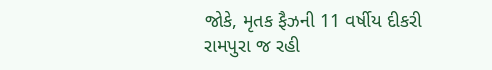જોકે, મૃતક ફૈઝની 11 વર્ષીય દીકરી રામપુરા જ રહી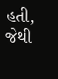હતી, જેથી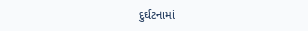દુર્ઘટનામાં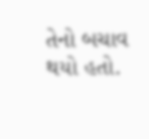તેનો બચાવ થયો હતો.